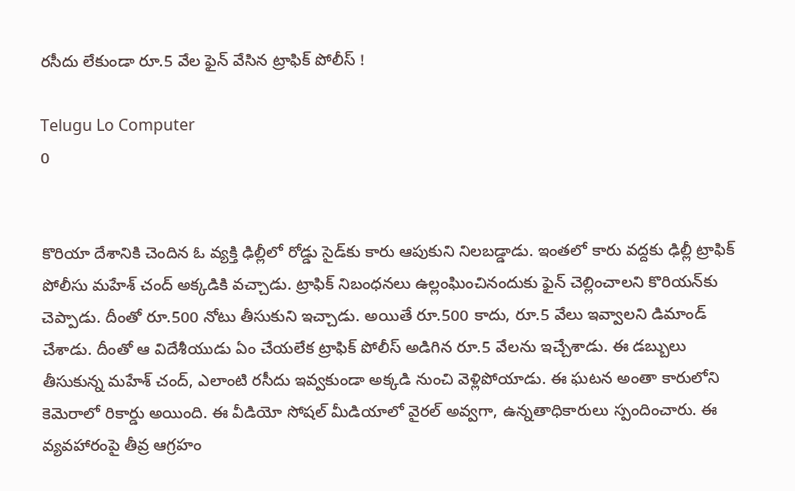రసీదు లేకుండా రూ.5 వేల ఫైన్ వేసిన ట్రాఫిక్ పోలీస్ !

Telugu Lo Computer
0


కొరియా దేశానికి చెందిన ఓ వ్యక్తి ఢిల్లీలో రోడ్డు సైడ్‌కు కారు ఆపుకుని నిలబడ్డాడు. ఇంతలో కారు వద్దకు ఢిల్లీ ట్రాఫిక్ పోలీసు మహేశ్ చంద్ అక్కడికి వచ్చాడు. ట్రాఫిక్ నిబంధనలు ఉల్లంఘించినందుకు ఫైన్ చెల్లించాలని కొరియన్‌కు చెప్పాడు. దీంతో రూ.500 నోటు తీసుకుని ఇచ్చాడు. అయితే రూ.500 కాదు, రూ.5 వేలు ఇవ్వాలని డిమాండ్ చేశాడు. దీంతో ఆ విదేశీయుడు ఏం చేయలేక ట్రాఫిక్ పోలీస్ అడిగిన రూ.5 వేలను ఇచ్చేశాడు. ఈ డబ్బులు తీసుకున్న మహేశ్ చంద్, ఎలాంటి రసీదు ఇవ్వకుండా అక్కడి నుంచి వెళ్లిపోయాడు. ఈ ఘటన అంతా కారులోని కెమెరాలో రికార్డు అయింది. ఈ వీడియో సోషల్ మీడియాలో వైరల్ అవ్వగా, ఉన్నతాధికారులు స్పందించారు. ఈ వ్యవహారంపై తీవ్ర ఆగ్రహం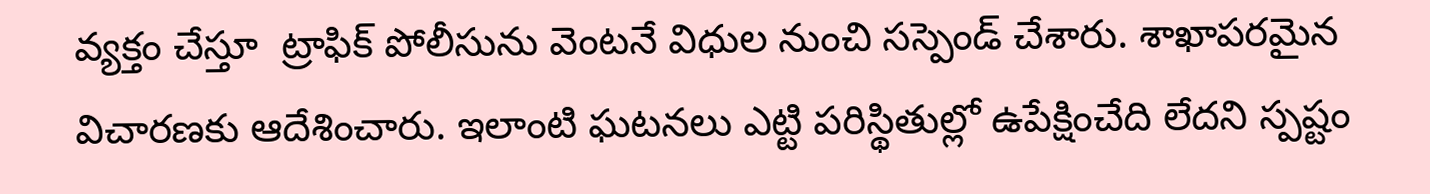వ్యక్తం చేస్తూ  ట్రాఫిక్ పోలీసును వెంటనే విధుల నుంచి సస్పెండ్ చేశారు. శాఖాపరమైన విచారణకు ఆదేశించారు. ఇలాంటి ఘటనలు ఎట్టి పరిస్థితుల్లో ఉపేక్షించేది లేదని స్పష్టం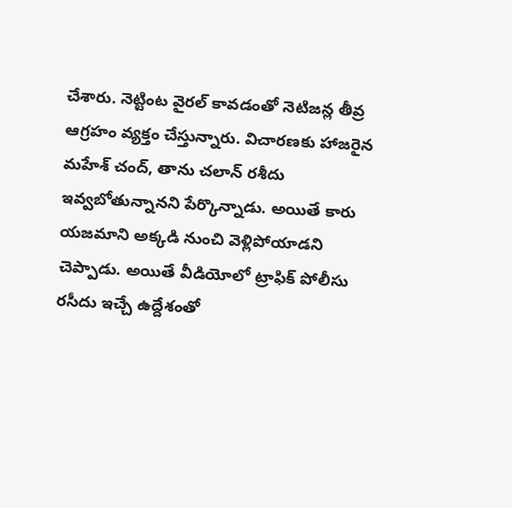చేశారు. నెట్టింట వైరల్ కావడంతో నెటిజన్ల తీవ్ర ఆగ్రహం వ్యక్తం చేస్తున్నారు. విచారణకు హాజరైన మహేశ్ చంద్, తాను చలాన్ రశీదు ఇవ్వబోతున్నానని పేర్కొన్నాడు. అయితే కారు యజమాని అక్కడి నుంచి వెళ్లిపోయాడని చెప్పాడు. అయితే వీడియోలో ట్రాఫిక్ పోలీసు రసీదు ఇచ్చే ఉద్దేశంతో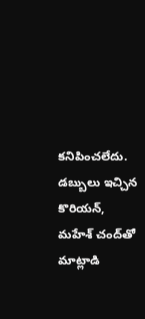కనిపించలేదు. డబ్బులు ఇచ్చిన కొరియన్, మహేశ్‌ చంద్‌తో మాట్లాడి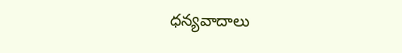ధన్యవాదాలు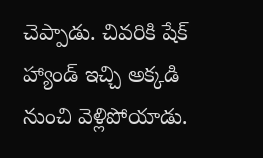చెప్పాడు. చివరికి షేక్ హ్యాండ్ ఇచ్చి అక్కడి నుంచి వెళ్లిపోయాడు.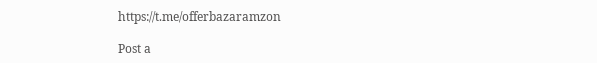https://t.me/offerbazaramzon

Post a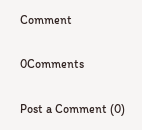Comment

0Comments

Post a Comment (0)